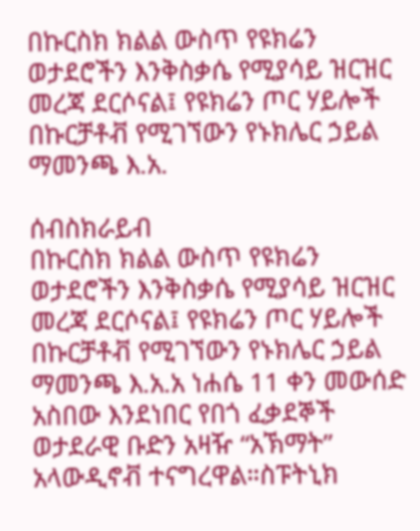በኩርስክ ክልል ውስጥ የዩክሬን ወታደሮችን እንቅስቃሴ የሚያሳይ ዝርዝር መረጃ ደርሶናል፤ የዩክሬን ጦር ሃይሎች በኩርቻቶቭ የሚገኘውን የኑክሌር ኃይል ማመንጫ እ.አ.

ሰብስክራይብ
በኩርስክ ክልል ውስጥ የዩክሬን ወታደሮችን እንቅስቃሴ የሚያሳይ ዝርዝር መረጃ ደርሶናል፤ የዩክሬን ጦር ሃይሎች በኩርቻቶቭ የሚገኘውን የኑክሌር ኃይል ማመንጫ እ.አ.አ ነሐሴ 11 ቀን መውሰድ አስበው እንደነበር የበጎ ፈቃደኞች ወታደራዊ ቡድን አዛዥ “አኽማት” አላውዲኖቭ ተናግረዋል።ስፑትኒክ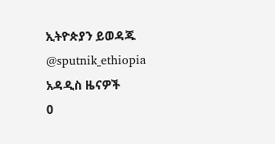ኢትዮጵያን ይወዳጁ @sputnik_ethiopia
አዳዲስ ዜናዎች
0